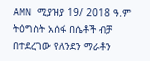AMN ሚያዝያ 19/ 2018 ዓ.ም
ትዕግስት አሰፋ በሴቶች ብቻ በተደረገው የለንደን ማራቶን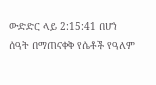ውድድር ላይ 2:15:41 በሆነ ሰዓት በማጠናቀቅ የሴቶች የዓለም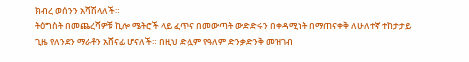ክብረ ወሰንን አሻሽላለች።
ትዕግስት በመጨረሻዎቹ ኪሎ ሜትሮች ላይ ፈጥና በመውጣት ውድድሩን በቀዳሚነት በማጠናቀቅ ለሁለተኛ ተከታታይ ጊዜ የለንደን ማራቶን አሸናፊ ሆናለች። በዚህ ድሏም የዓለም ድንቃድንቅ መዝገብ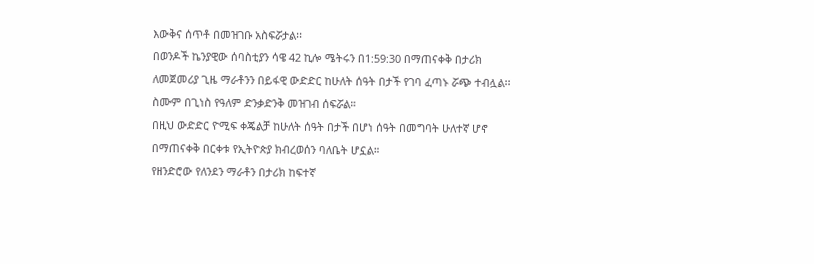እውቅና ሰጥቶ በመዝገቡ አስፍሯታል፡፡
በወንዶች ኬንያዊው ሰባስቲያን ሳዌ 42 ኪሎ ሜትሩን በ1:59:30 በማጠናቀቅ በታሪክ ለመጀመሪያ ጊዜ ማራቶንን በይፋዊ ውድድር ከሁለት ሰዓት በታች የገባ ፈጣኑ ሯጭ ተብሏል፡፡ ስሙም በጊነስ የዓለም ድንቃድንቅ መዝገብ ሰፍሯል።
በዚህ ውድድር ዮሚፍ ቀጄልቻ ከሁለት ሰዓት በታች በሆነ ሰዓት በመግባት ሁለተኛ ሆኖ በማጠናቀቅ በርቀቱ የኢትዮጵያ ክብረወሰን ባለቤት ሆኗል።
የዘንድሮው የለንደን ማራቶን በታሪክ ከፍተኛ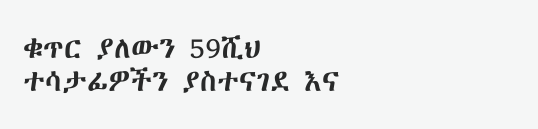ቁጥር ያለውን 59ሺህ ተሳታፊዎችን ያስተናገደ እና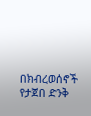በክብረወሰኖች የታጀበ ድንቅ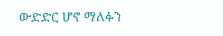ውድድር ሆኖ ማለፉን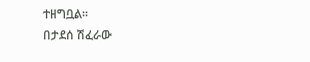ተዘግቧል።
በታደሰ ሽፈራው